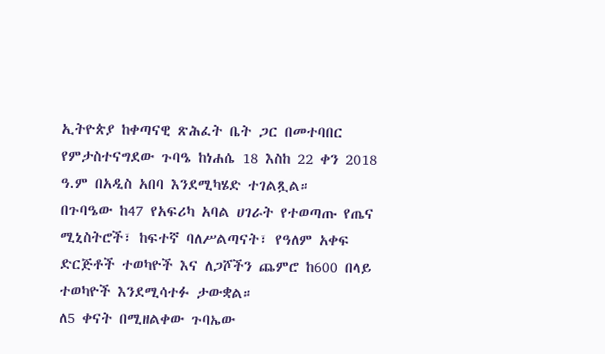ኢትዮጵያ ከቀጣናዊ ጽሕፈት ቤት ጋር በመተባበር የምታስተናግደው ጉባዔ ከነሐሴ 18 እስከ 22 ቀን 2018 ዓ.ም በአዲስ አበባ እንደሚካሄድ ተገልጿል።
በጉባዔው ከ47 የአፍሪካ አባል ሀገራት የተወጣጡ የጤና ሚኒስትሮች፣ ከፍተኛ ባለሥልጣናት፣ የዓለም አቀፍ ድርጅቶች ተወካዮች እና ለጋሾችን ጨምሮ ከ600 በላይ ተወካዮች እንደሚሳተፉ ታውቋል።
ለ5 ቀናት በሚዘልቀው ጉባኤው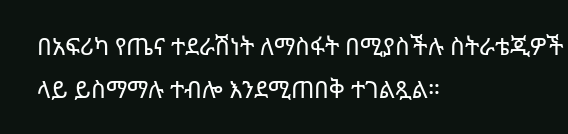በአፍሪካ የጤና ተደራሽነት ለማስፋት በሚያስችሉ ስትራቴጂዎች ላይ ይስማማሉ ተብሎ እንደሚጠበቅ ተገልጿል።